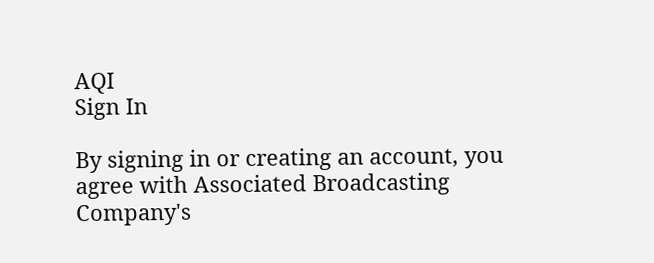AQI
Sign In

By signing in or creating an account, you agree with Associated Broadcasting Company's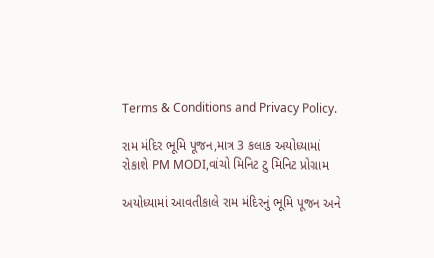Terms & Conditions and Privacy Policy.

રામ મંદિર ભૂમિ પૂજન,માત્ર 3 કલાક અયોધ્યામાં રોકાશે PM MODI,વાંચો મિનિટ ટુ મિનિટ પ્રોગ્રામ

અયોધ્યામાં આવતીકાલે રામ મંદિરનું ભૂમિ પૂજન અને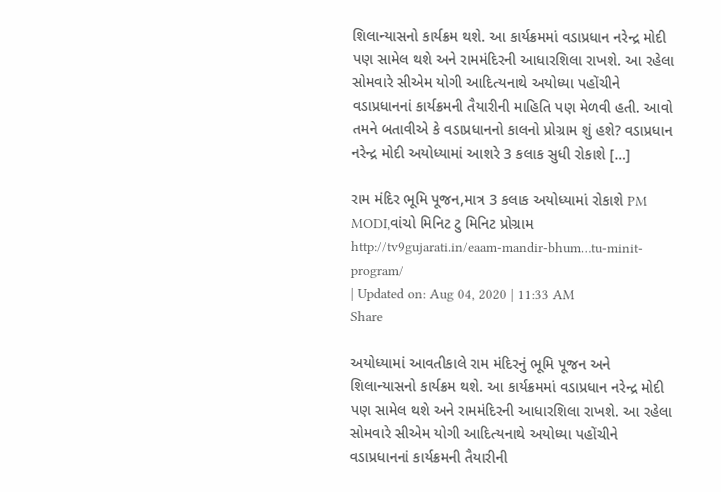શિલાન્યાસનો કાર્યક્રમ થશે. આ કાર્યક્રમમાં વડાપ્રધાન નરેન્દ્ર મોદી પણ સામેલ થશે અને રામમંદિરની આધારશિલા રાખશે. આ રહેલા સોમવારે સીએમ યોગી આદિત્યનાથે અયોધ્યા પહોંચીને વડાપ્રધાનનાં કાર્યક્રમની તૈયારીની માહિતિ પણ મેળવી હતી. આવો તમને બતાવીએ કે વડાપ્રધાનનો કાલનો પ્રોગ્રામ શું હશે? વડાપ્રધાન નરેન્દ્ર મોદી અયોધ્યામાં આશરે 3 કલાક સુધી રોકાશે […]

રામ મંદિર ભૂમિ પૂજન,માત્ર 3 કલાક અયોધ્યામાં રોકાશે PM MODI,વાંચો મિનિટ ટુ મિનિટ પ્રોગ્રામ
http://tv9gujarati.in/eaam-mandir-bhum…tu-minit-program/
| Updated on: Aug 04, 2020 | 11:33 AM
Share

અયોધ્યામાં આવતીકાલે રામ મંદિરનું ભૂમિ પૂજન અને શિલાન્યાસનો કાર્યક્રમ થશે. આ કાર્યક્રમમાં વડાપ્રધાન નરેન્દ્ર મોદી પણ સામેલ થશે અને રામમંદિરની આધારશિલા રાખશે. આ રહેલા સોમવારે સીએમ યોગી આદિત્યનાથે અયોધ્યા પહોંચીને વડાપ્રધાનનાં કાર્યક્રમની તૈયારીની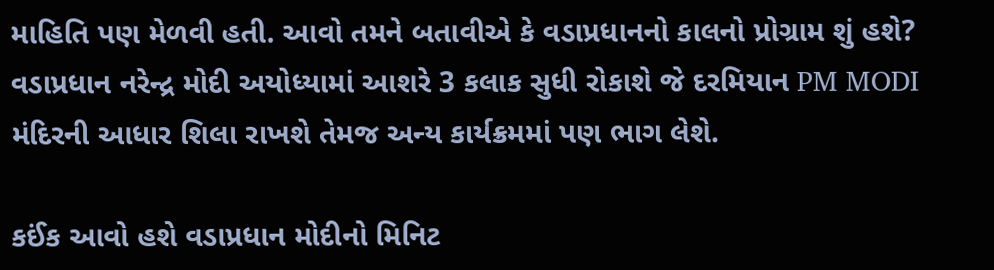માહિતિ પણ મેળવી હતી. આવો તમને બતાવીએ કે વડાપ્રધાનનો કાલનો પ્રોગ્રામ શું હશે? વડાપ્રધાન નરેન્દ્ર મોદી અયોધ્યામાં આશરે 3 કલાક સુધી રોકાશે જે દરમિયાન PM MODI મંદિરની આધાર શિલા રાખશે તેમજ અન્ય કાર્યક્રમમાં પણ ભાગ લેશે.

કઈંક આવો હશે વડાપ્રધાન મોદીનો મિનિટ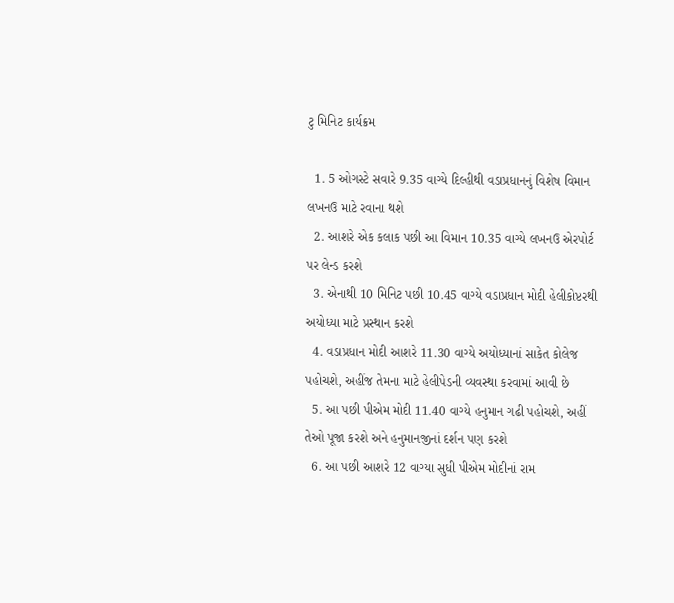ટુ મિનિટ કાર્યક્રમ

  1. 5 ઓગસ્ટે સવારે 9.35 વાગ્યે દિલ્હીથી વડાપ્રધાનનું વિશેષ વિમાન લખનઉ માટે રવાના થશે
  2. આશરે એક કલાક પછી આ વિમાન 10.35 વાગ્યે લખનઉ એરપોર્ટ પર લેન્ડ કરશે
  3. એનાથી 10 મિનિટ પછી 10.45 વાગ્યે વડાપ્રધાન મોદી હેલીકોપ્ટરથી અયોધ્યા માટે પ્રસ્થાન કરશે
  4. વડાપ્રધાન મોદી આશરે 11.30 વાગ્યે અયોધ્યાનાં સાકેત કોલેજ પહોચશે, અહીંજ તેમના માટે હેલીપેડની વ્યવસ્થા કરવામાં આવી છે
  5. આ પછી પીએમ મોદી 11.40 વાગ્યે હનુમાન ગઢી પહોચશે, અહીં તેઓ પૂજા કરશે અને હનુમાનજીનાં દર્શન પણ કરશે
  6. આ પછી આશરે 12 વાગ્યા સુધી પીએમ મોદીનાં રામ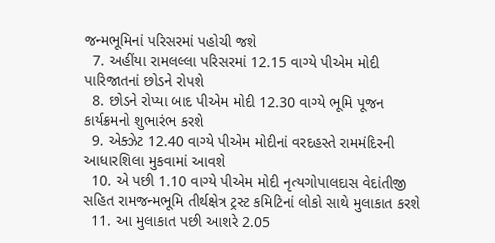જન્મભૂમિનાં પરિસરમાં પહોચી જશે
  7. અહીંયા રામલલ્લા પરિસરમાં 12.15 વાગ્યે પીએમ મોદી પારિજાતનાં છોડને રોપશે
  8. છોડને રોપ્યા બાદ પીએમ મોદી 12.30 વાગ્યે ભૂમિ પૂજન કાર્યક્રમનો શુભારંભ કરશે
  9. એક્ઝેટ 12.40 વાગ્યે પીએમ મોદીનાં વરદહસ્તે રામમંદિરની આધારશિલા મુકવામાં આવશે
  10. એ પછી 1.10 વાગ્યે પીએમ મોદી નૃત્યગોપાલદાસ વેદાંતીજી સહિત રામજન્મભૂમિ તીર્થક્ષેત્ર ટ્રસ્ટ કમિટિનાં લોકો સાથે મુલાકાત કરશે
  11. આ મુલાકાત પછી આશરે 2.05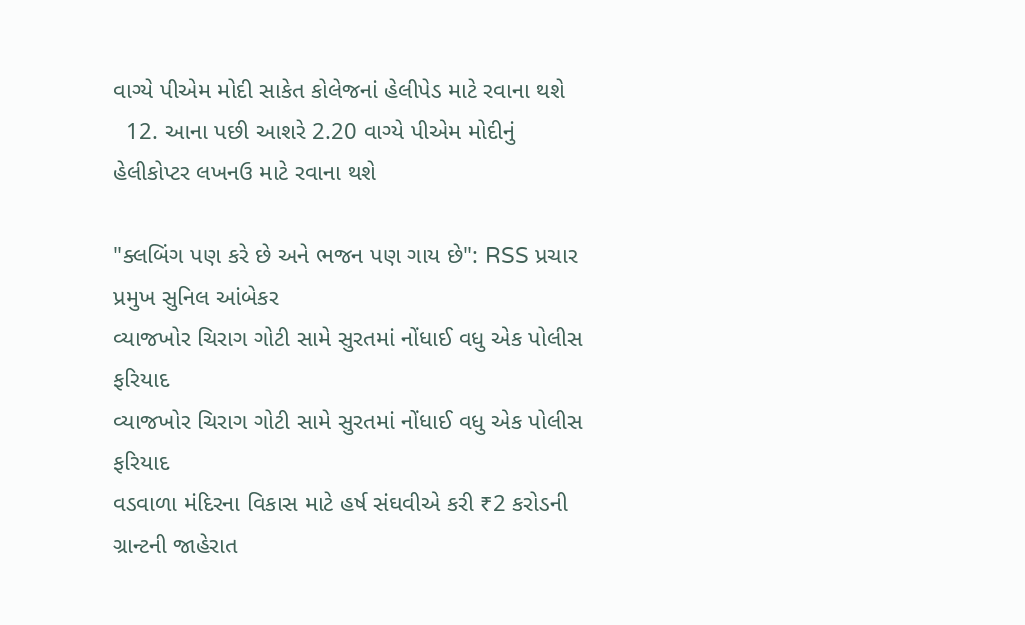વાગ્યે પીએમ મોદી સાકેત કોલેજનાં હેલીપેડ માટે રવાના થશે
  12. આના પછી આશરે 2.20 વાગ્યે પીએમ મોદીનું હેલીકોપ્ટર લખનઉ માટે રવાના થશે

"ક્લબિંગ પણ કરે છે અને ભજન પણ ગાય છે": RSS પ્રચાર પ્રમુખ સુનિલ આંબેકર
વ્યાજખોર ચિરાગ ગોટી સામે સુરતમાં નોંધાઈ વધુ એક પોલીસ ફરિયાદ
વ્યાજખોર ચિરાગ ગોટી સામે સુરતમાં નોંધાઈ વધુ એક પોલીસ ફરિયાદ
વડવાળા મંદિરના વિકાસ માટે હર્ષ સંઘવીએ કરી ₹2 કરોડની ગ્રાન્ટની જાહેરાત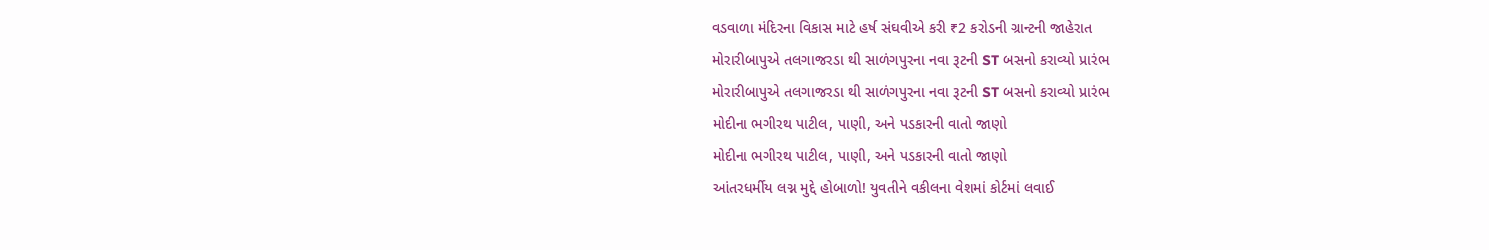વડવાળા મંદિરના વિકાસ માટે હર્ષ સંઘવીએ કરી ₹2 કરોડની ગ્રાન્ટની જાહેરાત
મોરારીબાપુએ તલગાજરડા થી સાળંગપુરના નવા રૂટની ST બસનો કરાવ્યો પ્રારંભ
મોરારીબાપુએ તલગાજરડા થી સાળંગપુરના નવા રૂટની ST બસનો કરાવ્યો પ્રારંભ
મોદીના ભગીરથ પાટીલ, પાણી, અને પડકારની વાતો જાણો
મોદીના ભગીરથ પાટીલ, પાણી, અને પડકારની વાતો જાણો
આંતરધર્મીય લગ્ન મુદ્દે હોબાળો! યુવતીને વકીલના વેશમાં કોર્ટમાં લવાઈ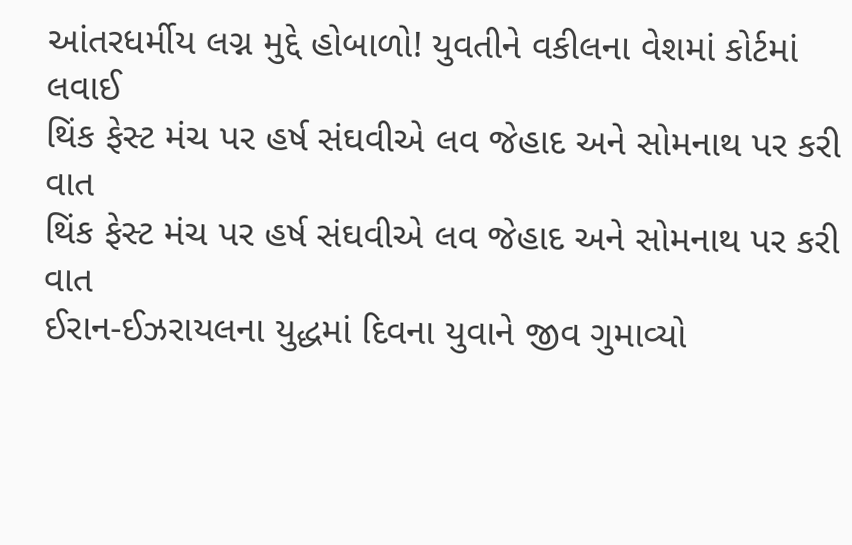આંતરધર્મીય લગ્ન મુદ્દે હોબાળો! યુવતીને વકીલના વેશમાં કોર્ટમાં લવાઈ
થિંક ફેસ્ટ મંચ પર હર્ષ સંઘવીએ લવ જેહાદ અને સોમનાથ પર કરી વાત
થિંક ફેસ્ટ મંચ પર હર્ષ સંઘવીએ લવ જેહાદ અને સોમનાથ પર કરી વાત
ઈરાન-ઈઝરાયલના યુદ્ધમાં દિવના યુવાને જીવ ગુમાવ્યો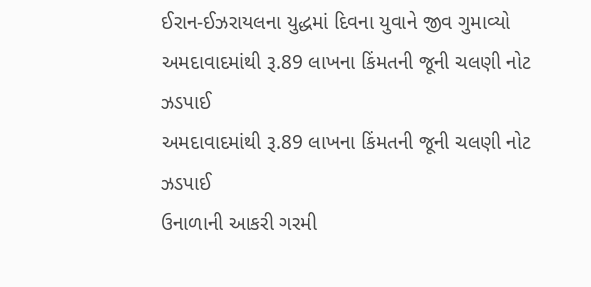ઈરાન-ઈઝરાયલના યુદ્ધમાં દિવના યુવાને જીવ ગુમાવ્યો
અમદાવાદમાંથી રૂ.89 લાખના કિંમતની જૂની ચલણી નોટ ઝડપાઈ
અમદાવાદમાંથી રૂ.89 લાખના કિંમતની જૂની ચલણી નોટ ઝડપાઈ
ઉનાળાની આકરી ગરમી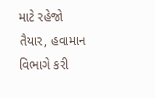માટે રહેજો તૈયાર, હવામાન વિભાગે કરી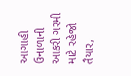આગાહી
ઉનાળાની આકરી ગરમી માટે રહેજો તૈયાર,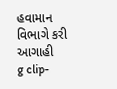હવામાન વિભાગે કરી આગાહી
g clip-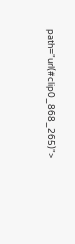path="url(#clip0_868_265)">